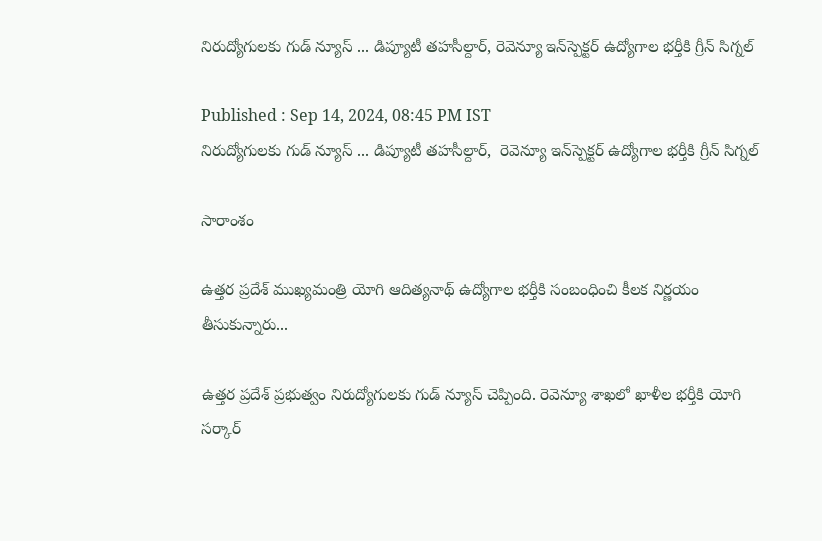నిరుద్యోగులకు గుడ్ న్యూస్ ... డిప్యూటీ తహసీల్దార్, రెవెన్యూ ఇన్‌స్పెక్టర్ ఉద్యోగాల భర్తీకి గ్రీన్ సిగ్నల్

Published : Sep 14, 2024, 08:45 PM IST
నిరుద్యోగులకు గుడ్ న్యూస్ ... డిప్యూటీ తహసీల్దార్,  రెవెన్యూ ఇన్‌స్పెక్టర్ ఉద్యోగాల భర్తీకి గ్రీన్ సిగ్నల్

సారాంశం

ఉత్తర ప్రదేశ్ ముఖ్యమంత్రి యోగి ఆదిత్యనాథ్ ఉద్యోగాల భర్తీకి సంబంధించి కీలక నిర్ణయం తీసుకున్నారు...

ఉత్తర ప్రదేశ్ ప్రభుత్వం నిరుద్యోగులకు గుడ్ న్యూస్ చెప్పింది. రెవెన్యూ శాఖలో ఖాళీల భర్తీకి యోగి సర్కార్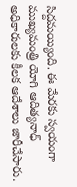సిద్దమయ్యింది. ఈ మేరకు స్వయంగా ముఖ్యమంత్రి యోగి ఆదిత్యనాధ్ అధికారులకు కీలక ఆదేశాలు జారీచేసారు.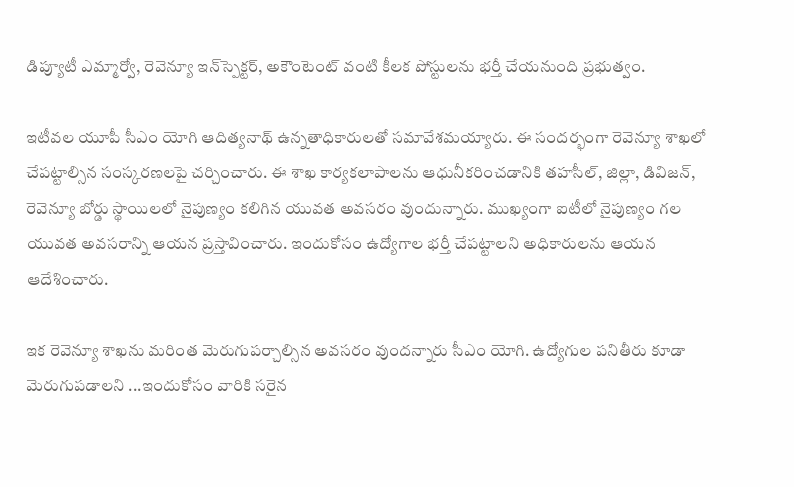డిప్యూటీ ఎమ్మార్వో, రెవెన్యూ ఇన్‌స్పెక్టర్, అకౌంటెంట్ వంటి కీలక పోస్టులను భర్తీ చేయనుంది ప్రభుత్వం.

ఇటీవల యూపీ సీఎం యోగి ఆదిత్యనాథ్ ఉన్నతాధికారులతో సమావేశమయ్యారు. ఈ సందర్భంగా రెవెన్యూ శాఖలో చేపట్టాల్సిన సంస్కరణలపై చర్చించారు. ఈ శాఖ కార్యకలాపాలను ఆధునీకరించడానికి తహసీల్, జిల్లా, డివిజన్, రెవెన్యూ బోర్డు స్థాయిలలో నైపుణ్యం కలిగిన యువత అవసరం వుందున్నారు. ముఖ్యంగా ఐటీలో నైపుణ్యం గల యువత అవసరాన్ని ఆయన ప్రస్తావించారు. ఇందుకోసం ఉద్యోగాల భర్తీ చేపట్టాలని అధికారులను ఆయన ఆదేశించారు.

ఇక రెవెన్యూ శాఖను మరింత మెరుగుపర్చాల్సిన అవసరం వుందన్నారు సీఎం యోగి. ఉద్యోగుల పనితీరు కూడా మెరుగుపడాలని ...ఇందుకోసం వారికి సరైన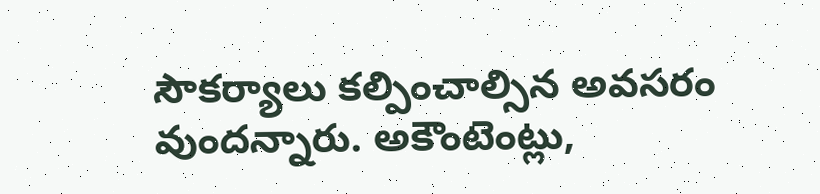సౌకర్యాలు కల్పించాల్సిన అవసరం వుందన్నారు. అకౌంటెంట్లు,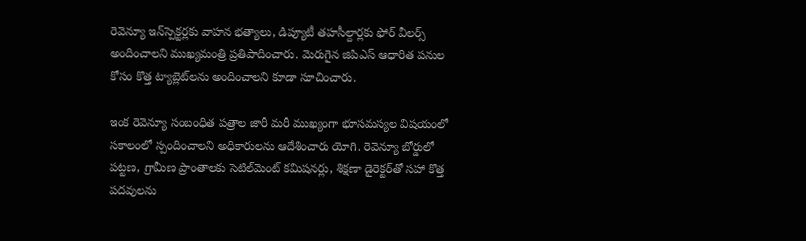రెవెన్యూ ఇన్‌స్పెక్టర్లకు వాహన భత్యాలు, డిప్యూటీ తహసీల్దార్లకు ఫోర్ వీలర్స్ అందించాలని ముఖ్యమంత్రి ప్రతిపాదించారు. మెరుగైన జిపిఎస్ ఆధారిత పనుల కోసం కొత్త ట్యాబ్లెట్‌లను అందించాలని కూడా సూచించారు.

ఇంక రెవెన్యూ సంబంధిత పత్రాల జారీ మరీ ముఖ్యంగా భూసమస్యల విషయంలో సకాలంలో స్పందించాలని అధికారులను ఆదేశించారు యోగి. రెవెన్యూ బోర్డులో పట్టణ, గ్రామీణ ప్రాంతాలకు సెటిల్‌మెంట్ కమిషనర్లు, శిక్షణా డైరెక్టర్‌తో సహా కొత్త పదవులను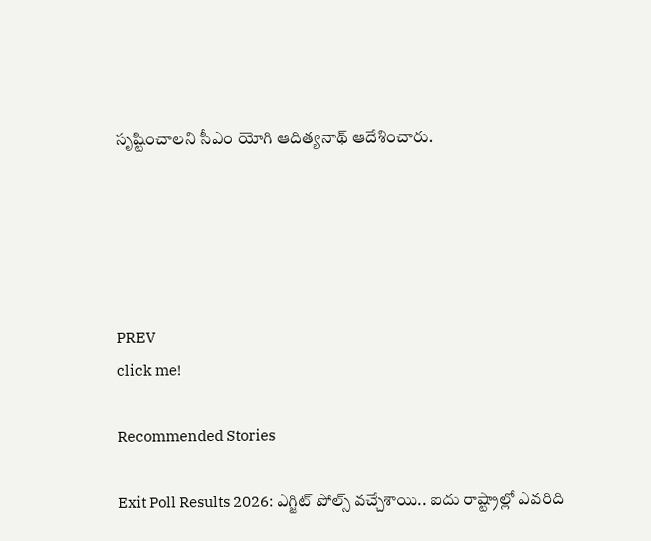సృష్టించాలని సీఎం యోగి ఆదిత్యనాథ్ ఆదేశించారు.





PREV
click me!

Recommended Stories

Exit Poll Results 2026: ఎగ్జిట్ పోల్స్ వచ్చేశాయి.. ఐదు రాష్ట్రాల్లో ఎవరిది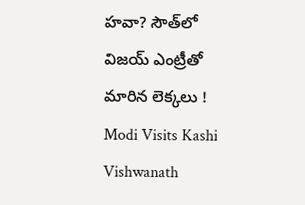హవా? సౌత్‌లో విజయ్ ఎంట్రీతో మారిన లెక్కలు !
Modi Visits Kashi Vishwanath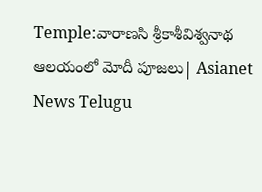Temple:వారాణసి శ్రీకాశీవిశ్వనాథ ఆలయంలో మోదీ పూజలు| Asianet News Telugu